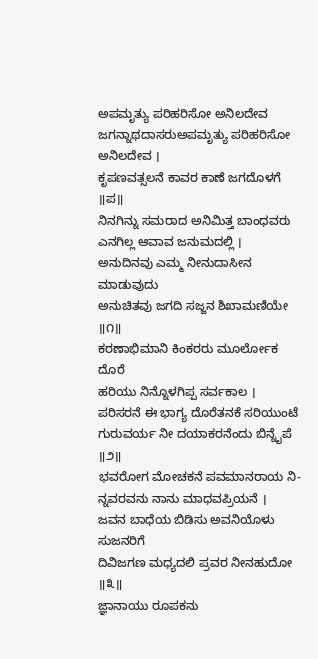ಅಪಮೃತ್ಯು ಪರಿಹರಿಸೋ ಅನಿಲದೇವ
ಜಗನ್ನಾಥದಾಸರುಅಪಮೃತ್ಯು ಪರಿಹರಿಸೋ ಅನಿಲದೇವ ।
ಕೃಪಣವತ್ಸಲನೆ ಕಾವರ ಕಾಣೆ ಜಗದೊಳಗೆ ॥ಪ॥
ನಿನಗಿನ್ನು ಸಮರಾದ ಅನಿಮಿತ್ತ ಬಾಂಧವರು
ಎನಗಿಲ್ಲ ಆವಾವ ಜನುಮದಲ್ಲಿ ।
ಅನುದಿನವು ಎಮ್ಮ ನೀನುದಾಸೀನ ಮಾಡುವುದು
ಅನುಚಿತವು ಜಗದಿ ಸಜ್ಜನ ಶಿಖಾಮಣಿಯೇ ॥೧॥
ಕರಣಾಭಿಮಾನಿ ಕಿಂಕರರು ಮೂರ್ಲೋಕ ದೊರೆ
ಹರಿಯು ನಿನ್ನೊಳಗಿಪ್ಪ ಸರ್ವಕಾಲ ।
ಪರಿಸರನೆ ಈ ಭಾಗ್ಯ ದೊರೆತನಕೆ ಸರಿಯುಂಟೆ
ಗುರುವರ್ಯ ನೀ ದಯಾಕರನೆಂದು ಬಿನ್ನೈಪೆ ॥೨॥
ಭವರೋಗ ಮೋಚಕನೆ ಪವಮಾನರಾಯ ನಿ-
ನ್ನವರವನು ನಾನು ಮಾಧವಪ್ರಿಯನೆ ।
ಜವನ ಬಾಧೆಯ ಬಿಡಿಸು ಅವನಿಯೊಳು ಸುಜನರಿಗೆ
ದಿವಿಜಗಣ ಮಧ್ಯದಲಿ ಪ್ರವರ ನೀನಹುದೋ ॥೩॥
ಜ್ಞಾನಾಯು ರೂಪಕನು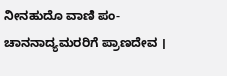ನೀನಹುದೊ ವಾಣಿ ಪಂ-
ಚಾನನಾದ್ಯಮರರಿಗೆ ಪ್ರಾಣದೇವ ।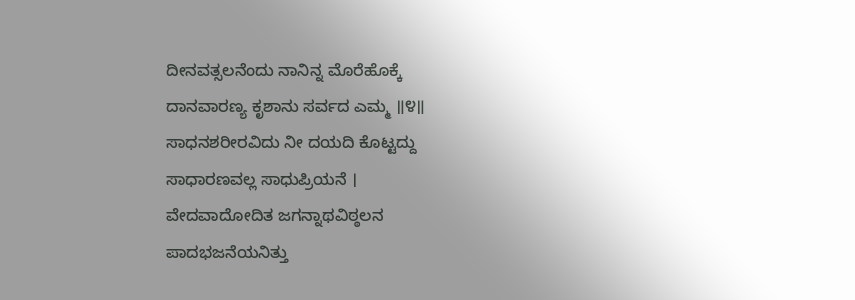ದೀನವತ್ಸಲನೆಂದು ನಾನಿನ್ನ ಮೊರೆಹೊಕ್ಕೆ
ದಾನವಾರಣ್ಯ ಕೃಶಾನು ಸರ್ವದ ಎಮ್ಮ ॥೪॥
ಸಾಧನಶರೀರವಿದು ನೀ ದಯದಿ ಕೊಟ್ಟದ್ದು
ಸಾಧಾರಣವಲ್ಲ ಸಾಧುಪ್ರಿಯನೆ ।
ವೇದವಾದೋದಿತ ಜಗನ್ನಾಥವಿಠ್ಠಲನ
ಪಾದಭಜನೆಯನಿತ್ತು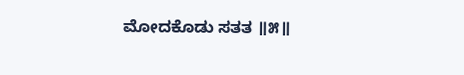ಮೋದಕೊಡು ಸತತ ॥೫॥